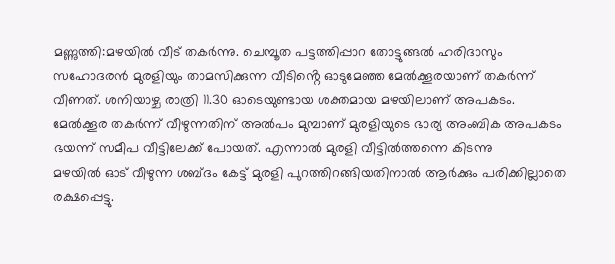മണ്ണുത്തി:മഴയിൽ വീട് തകർന്നു. ചെമ്പൂത പട്ടത്തിപ്പാറ തോട്ടുങ്ങൽ ഹരിദാസും സഹോദരൻ മുരളിയും താമസിക്കുന്ന വീടിൻ്റെ ഓടുമേഞ്ഞ മേൽക്കൂരയാണ് തകർന്ന് വീണത്. ശനിയാഴ്ച രാത്രി 11.30 ഓടെയുണ്ടായ ശക്തമായ മഴയിലാണ് അപകടം. മേൽക്കൂര തകർന്ന് വീഴുന്നതിന് അൽപം മുമ്പാണ് മുരളിയുടെ ഭാര്യ അംബിക അപകടം ഭയന്ന് സമീപ വീട്ടിലേക്ക് പോയത്. എന്നാൽ മുരളി വീട്ടിൽത്തന്നെ കിടന്നു
മഴയിൽ ഓട് വീഴുന്ന ശബ്ദം കേട്ട് മുരളി പുറത്തിറങ്ങിയതിനാൽ ആർക്കും പരിക്കില്ലാതെ രക്ഷപ്പെട്ടു.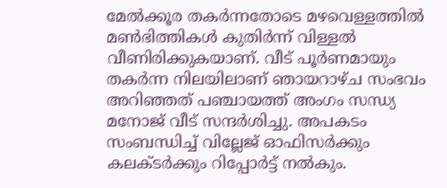മേൽക്കൂര തകർന്നതോടെ മഴവെള്ളത്തിൽ മൺഭിത്തികൾ കുതിർന്ന് വിള്ളൽ വീണിരിക്കുകയാണ്. വീട് പൂർണമായും തകർന്ന നിലയിലാണ് ഞായറാഴ്ച സംഭവം അറിഞ്ഞത് പഞ്ചായത്ത് അംഗം സന്ധ്യ മനോജ് വീട് സന്ദർശിച്ചു. അപകടം സംബന്ധിച്ച് വില്ലേജ് ഓഫിസർക്കും കലക്ടർക്കും റിപ്പോർട്ട് നൽകും.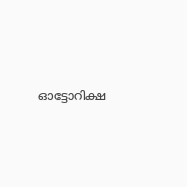ഓട്ടോറിക്ഷ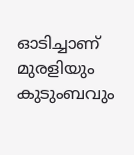ഓടിച്ചാണ് മുരളിയും കുടുംബവും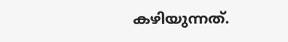കഴിയുന്നത്.